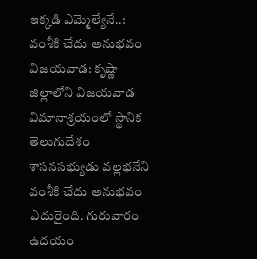ఇక్కడి ఎమ్మెల్యేనే..: వంశీకి చేదు అనుభవం
విజయవాడ: కృష్ణా జిల్లాలోని విజయవాడ విమానాశ్రయంలో స్థానిక తెలుగుదేశం శాసనసభ్యుడు వల్లభనేని వంశీకి చేదు అనుభవం ఎదురైంది. గురువారం ఉదయం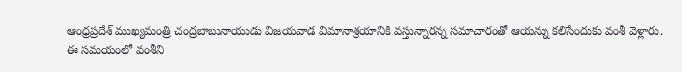ఆంధ్రప్రదేశ్ ముఖ్యమంత్రి చంద్రబాబునాయుడు విజయవాడ విమానాశ్రయానికి వస్తున్నారన్న సమాచారంతో ఆయన్ను కలిసేందుకు వంశీ వెళ్లారు.
ఈ సమయంలో వంశీని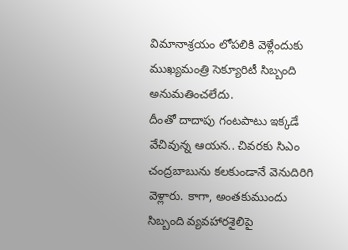విమానాశ్రయం లోపలికి వెళ్లేందుకు ముఖ్యమంత్రి సెక్యూరిటీ సిబ్బంది అనుమతించలేదు.
దీంతో దాదాపు గంటపాటు ఇక్కడే వేచివున్న ఆయన.. చివరకు సిఎం చంద్రబాబును కలకుండానే వెనుదిరిగి వెళ్లారు. కాగా, అంతకుముందు సిబ్బంది వ్యవహారశైలిపై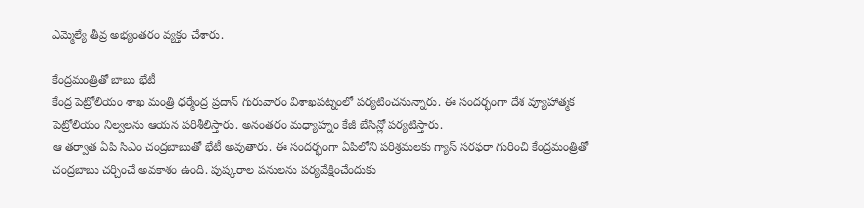ఎమ్మెల్యే తీవ్ర అభ్యంతరం వ్యక్తం చేశారు.

కేంద్రమంత్రితో బాబు భేటీ
కేంద్ర పెట్రోలియం శాఖ మంత్రి ధర్మేంద్ర ప్రదాన్ గురువారం విశాఖపట్నంలో పర్యటించనున్నారు. ఈ సందర్భంగా దేశ వ్యూహాత్మక పెట్రోలియం నిల్వలను ఆయన పరిశీలిస్తారు. అనంతరం మధ్యాహ్నం కేజీ బేసిన్లో పర్యటిస్తారు.
ఆ తర్వాత ఏపి సిఎం చంద్రబాబుతో భేటీ అవుతారు. ఈ సందర్భంగా ఏపిలోని పరిశ్రమలకు గ్యాస్ సరఫరా గురించి కేంద్రమంత్రితో చంద్రబాబు చర్చించే అవకాశం ఉంది. పుష్కరాల పనులను పర్యవేక్షించేందుకు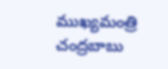ముఖ్యమంత్రి చంద్రబాబు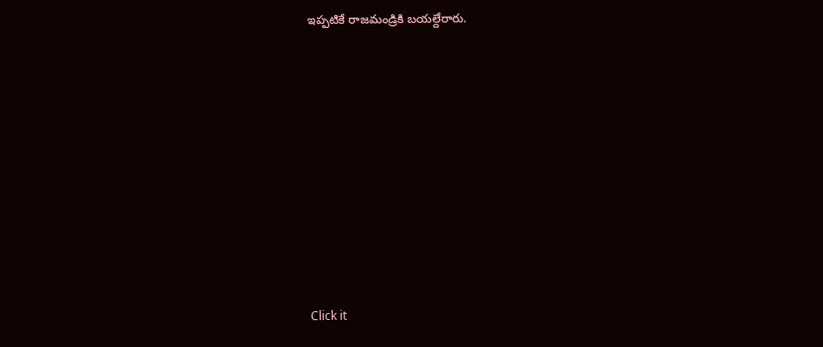ఇప్పటికే రాజమండ్రికి బయల్దేరారు.












Click it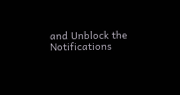and Unblock the Notifications